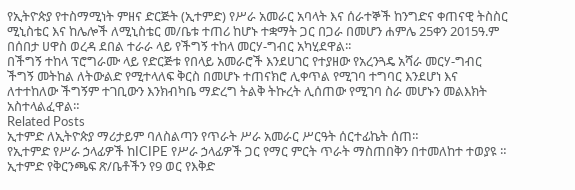የኢትዮጵያ የተስማሚነት ምዘና ድርጅት (ኢተምድ) የሥራ አመራር አባላት እና ሰራተኞች ከንግድና ቀጠናዊ ትስስር ሚኒስቴር እና ከሌሎች ለሚኒስቴር መ/ቤቱ ተጠሪ ከሆኑ ተቋማት ጋር በጋራ በመሆን ሐምሌ 25ቀን 2015ዓ.ም በሰበታ ሀዋስ ወረዳ ደበል ተራራ ላይ የችግኝ ተከላ መርሃ-ግብር አካሂደዋል፡፡
በችግኝ ተከላ ፕሮግራሙ ላይ የድርጅቱ የበላይ አመራሮች እንደሀገር የተያዘው የአረንጓዴ አሻራ መርሃ-ግብር ችግኝ መትከል ለትውልድ የሚተላለፍ ቅርስ በመሆኑ ተጠናክሮ ሊቀጥል የሚገባ ተግባር እንደሆነ እና ለተተከለው ችግኝም ተገቢውን እንክብካቤ ማድረግ ትልቅ ትኩረት ሊሰጠው የሚገባ ስራ መሆኑን መልእክት አስተላልፈዋል።
Related Posts
ኢተምድ ለኢትዮጵያ ማሪታይም ባለስልጣን የጥራት ሥራ አመራር ሥርዓት ሰርተፊኬት ሰጠ።
የኢተምድ የሥራ ኃላፊዎች ከICIPE የሥራ ኃላፊዎች ጋር የማር ምርት ጥራት ማስጠበቅን በተመለከተ ተወያዩ ።
ኢተምድ የቅርንጫፍ ጽ/ቤቶችን የ9 ወር የእቅድ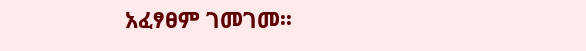አፈፃፀም ገመገመ፡፡